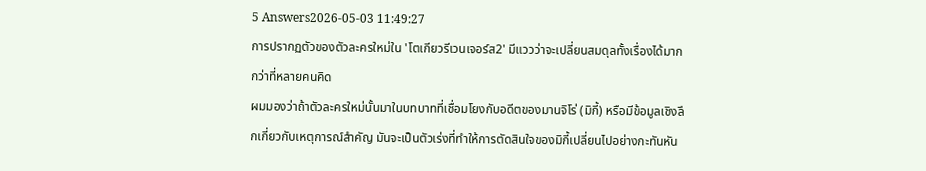5 Answers2026-05-03 11:49:27
การปรากฏตัวของตัวละครใหม่ใน 'โตเกียวรีเวนเจอร์ส2' มีแววว่าจะเปลี่ยนสมดุลทั้งเรื่องได้มากกว่าที่หลายคนคิด
ผมมองว่าถ้าตัวละครใหม่นั้นมาในบทบาทที่เชื่อมโยงกับอดีตของมานจิโร่ (มิกี้) หรือมีข้อมูลเชิงลึกเกี่ยวกับเหตุการณ์สำคัญ มันจะเป็นตัวเร่งที่ทำให้การตัดสินใจของมิกี้เปลี่ยนไปอย่างกะทันหัน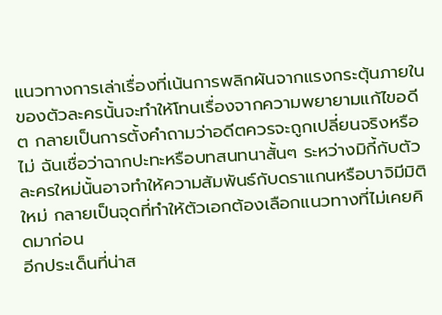แนวทางการเล่าเรื่องที่เน้นการพลิกผันจากแรงกระตุ้นภายในของตัวละครนั้นจะทำให้โทนเรื่องจากความพยายามแก้ไขอดีต กลายเป็นการตั้งคำถามว่าอดีตควรจะถูกเปลี่ยนจริงหรือไม่ ฉันเชื่อว่าฉากปะทะหรือบทสนทนาสั้นๆ ระหว่างมิกี้กับตัวละครใหม่นั้นอาจทำให้ความสัมพันธ์กับดราแกนหรือบาจิมีมิติใหม่ กลายเป็นจุดที่ทำให้ตัวเอกต้องเลือกแนวทางที่ไม่เคยคิดมาก่อน
อีกประเด็นที่น่าส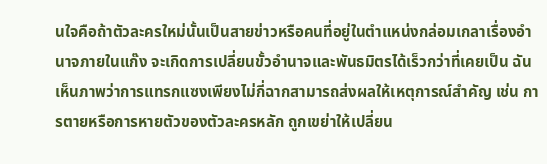นใจคือถ้าตัวละครใหม่นั้นเป็นสายข่าวหรือคนที่อยู่ในตำแหน่งกล่อมเกลาเรื่องอำนาจภายในแก๊ง จะเกิดการเปลี่ยนขั้วอำนาจและพันธมิตรได้เร็วกว่าที่เคยเป็น ฉันเห็นภาพว่าการแทรกแซงเพียงไม่กี่ฉากสามารถส่งผลให้เหตุการณ์สำคัญ เช่น การตายหรือการหายตัวของตัวละครหลัก ถูกเขย่าให้เปลี่ยน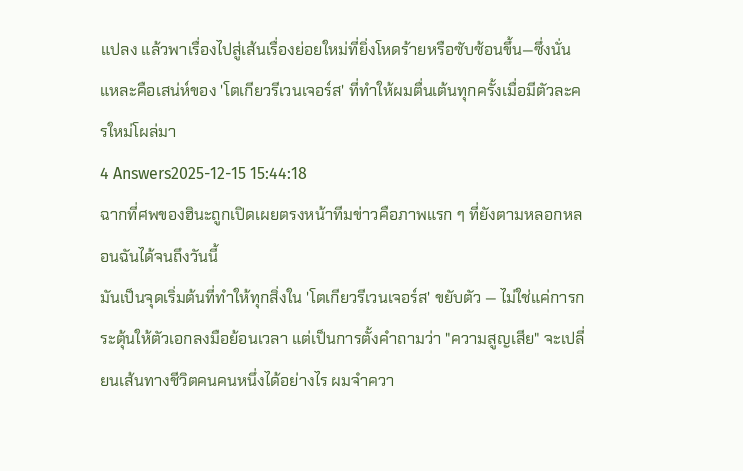แปลง แล้วพาเรื่องไปสู่เส้นเรื่องย่อยใหม่ที่ยิ่งโหดร้ายหรือซับซ้อนขึ้น—ซึ่งนั่นแหละคือเสน่ห์ของ 'โตเกียวรีเวนเจอร์ส' ที่ทำให้ผมตื่นเต้นทุกครั้งเมื่อมีตัวละครใหม่โผล่มา
4 Answers2025-12-15 15:44:18
ฉากที่ศพของฮินะถูกเปิดเผยตรงหน้าทีมข่าวคือภาพแรก ๆ ที่ยังตามหลอกหลอนฉันได้จนถึงวันนี้
มันเป็นจุดเริ่มต้นที่ทำให้ทุกสิ่งใน 'โตเกียวรีเวนเจอร์ส' ขยับตัว — ไม่ใช่แค่การกระตุ้นให้ตัวเอกลงมือย้อนเวลา แต่เป็นการตั้งคำถามว่า "ความสูญเสีย" จะเปลี่ยนเส้นทางชีวิตคนคนหนึ่งได้อย่างไร ผมจำควา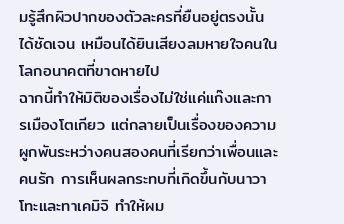มรู้สึกผิวปากของตัวละครที่ยืนอยู่ตรงนั้นได้ชัดเจน เหมือนได้ยินเสียงลมหายใจคนในโลกอนาคตที่ขาดหายไป
ฉากนี้ทำให้มิติของเรื่องไม่ใช่แค่แก๊งและการเมืองโตเกียว แต่กลายเป็นเรื่องของความผูกพันระหว่างคนสองคนที่เรียกว่าเพื่อนและคนรัก การเห็นผลกระทบที่เกิดขึ้นกับนาวาโทะและทาเคมิจิ ทำให้ผม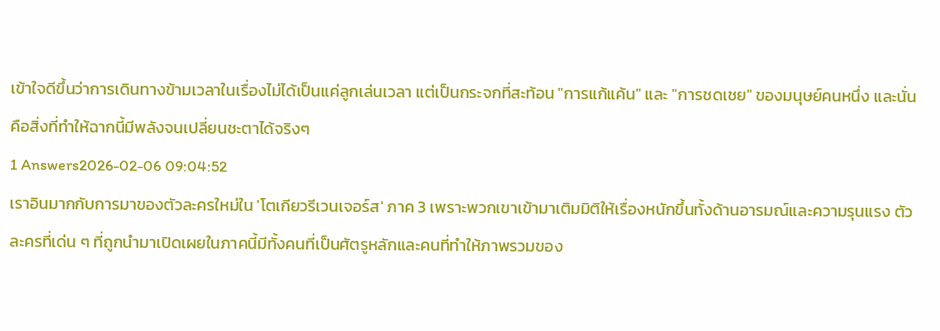เข้าใจดีขึ้นว่าการเดินทางข้ามเวลาในเรื่องไม่ได้เป็นแค่ลูกเล่นเวลา แต่เป็นกระจกที่สะท้อน "การแก้แค้น" และ "การชดเชย" ของมนุษย์คนหนึ่ง และนั่นคือสิ่งที่ทำให้ฉากนี้มีพลังจนเปลี่ยนชะตาได้จริงๆ
1 Answers2026-02-06 09:04:52
เราอินมากกับการมาของตัวละครใหม่ใน 'โตเกียวรีเวนเจอร์ส' ภาค 3 เพราะพวกเขาเข้ามาเติมมิติให้เรื่องหนักขึ้นทั้งด้านอารมณ์และความรุนแรง ตัวละครที่เด่น ๆ ที่ถูกนำมาเปิดเผยในภาคนี้มีทั้งคนที่เป็นศัตรูหลักและคนที่ทำให้ภาพรวมของ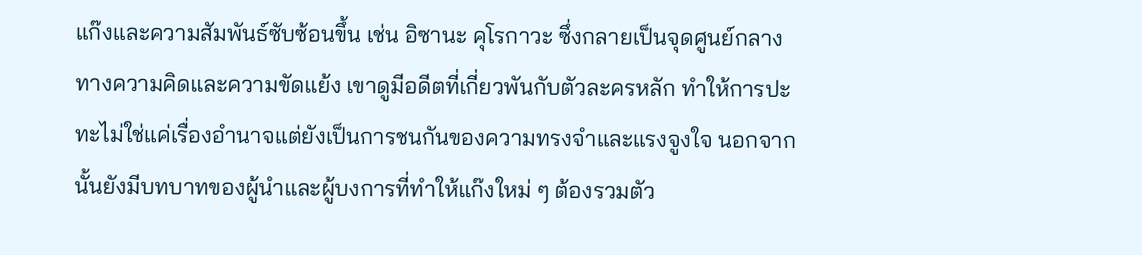แก๊งและความสัมพันธ์ซับซ้อนขึ้น เช่น อิซานะ คุโรกาวะ ซึ่งกลายเป็นจุดศูนย์กลางทางความคิดและความขัดแย้ง เขาดูมีอดีตที่เกี่ยวพันกับตัวละครหลัก ทำให้การปะทะไม่ใช่แค่เรื่องอำนาจแต่ยังเป็นการชนกันของความทรงจำและแรงจูงใจ นอกจากนั้นยังมีบทบาทของผู้นำและผู้บงการที่ทำให้แก๊งใหม่ ๆ ต้องรวมตัว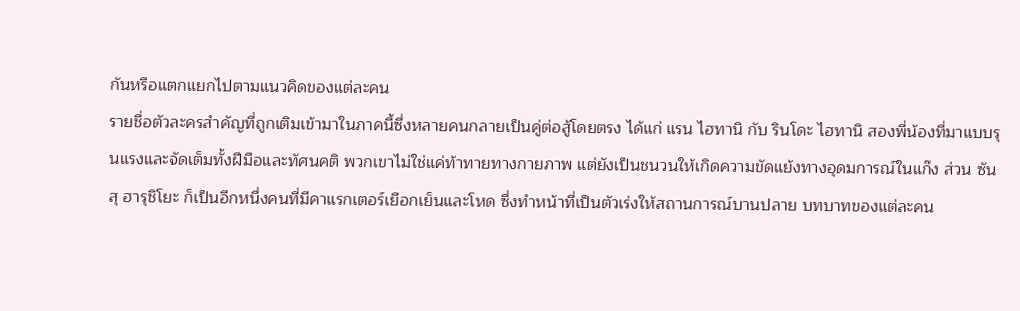กันหรือแตกแยกไปตามแนวคิดของแต่ละคน
รายชื่อตัวละครสำคัญที่ถูกเติมเข้ามาในภาคนี้ซึ่งหลายคนกลายเป็นคู่ต่อสู้โดยตรง ได้แก่ แรน ไฮทานิ กับ รินโดะ ไฮทานิ สองพี่น้องที่มาแบบรุนแรงและจัดเต็มทั้งฝีมือและทัศนคติ พวกเขาไม่ใช่แค่ท้าทายทางกายภาพ แต่ยังเป็นชนวนให้เกิดความขัดแย้งทางอุดมการณ์ในแก๊ง ส่วน ซันสุ ฮารุชิโยะ ก็เป็นอีกหนึ่งคนที่มีคาแรกเตอร์เยือกเย็นและโหด ซึ่งทำหน้าที่เป็นตัวเร่งให้สถานการณ์บานปลาย บทบาทของแต่ละคน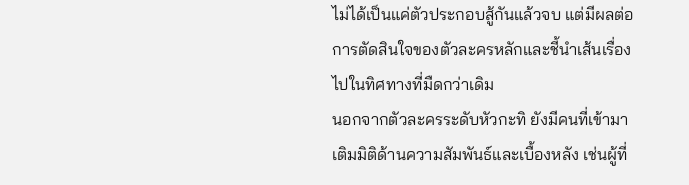ไม่ได้เป็นแค่ตัวประกอบสู้กันแล้วจบ แต่มีผลต่อการตัดสินใจของตัวละครหลักและชี้นำเส้นเรื่องไปในทิศทางที่มืดกว่าเดิม
นอกจากตัวละครระดับหัวกะทิ ยังมีคนที่เข้ามาเติมมิติด้านความสัมพันธ์และเบื้องหลัง เช่นผู้ที่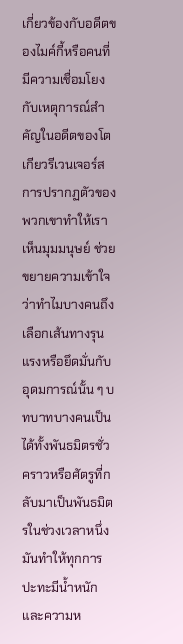เกี่ยวข้องกับอดีตของไมค์กี้หรือคนที่มีความเชื่อมโยงกับเหตุการณ์สำคัญในอดีตของโตเกียวรีเวนเจอร์ส การปรากฏตัวของพวกเขาทำให้เราเห็นมุมมนุษย์ ช่วยขยายความเข้าใจว่าทำไมบางคนถึงเลือกเส้นทางรุนแรงหรือยึดมั่นกับอุดมการณ์นั้น ๆ บทบาทบางคนเป็นได้ทั้งพันธมิตรชั่วคราวหรือศัตรูที่กลับมาเป็นพันธมิตรในช่วงเวลาหนึ่ง มันทำให้ทุกการปะทะมีน้ำหนักและความห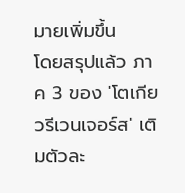มายเพิ่มขึ้น
โดยสรุปแล้ว ภาค 3 ของ 'โตเกียวรีเวนเจอร์ส' เติมตัวละ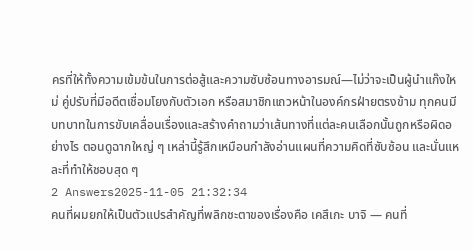ครที่ให้ทั้งความเข้มข้นในการต่อสู้และความซับซ้อนทางอารมณ์—ไม่ว่าจะเป็นผู้นำแก๊งใหม่ คู่ปรับที่มีอดีตเชื่อมโยงกับตัวเอก หรือสมาชิกแถวหน้าในองค์กรฝ่ายตรงข้าม ทุกคนมีบทบาทในการขับเคลื่อนเรื่องและสร้างคำถามว่าเส้นทางที่แต่ละคนเลือกนั้นถูกหรือผิดอย่างไร ตอนดูฉากใหญ่ ๆ เหล่านี้รู้สึกเหมือนกำลังอ่านแผนที่ความคิดที่ซับซ้อน และนั่นแหละที่ทำให้ชอบสุด ๆ
2 Answers2025-11-05 21:32:34
คนที่ผมยกให้เป็นตัวแปรสำคัญที่พลิกชะตาของเรื่องคือ เคสึเกะ บาจิ — คนที่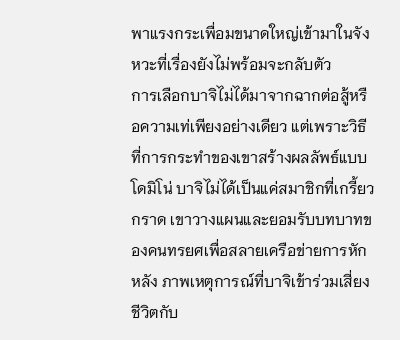พาแรงกระเพื่อมขนาดใหญ่เข้ามาในจังหวะที่เรื่องยังไม่พร้อมจะกลับตัว
การเลือกบาจิไม่ได้มาจากฉากต่อสู้หรือความเท่เพียงอย่างเดียว แต่เพราะวิธีที่การกระทำของเขาสร้างผลลัพธ์แบบโดมิโน่ บาจิไม่ได้เป็นแค่สมาชิกที่เกรี้ยวกราด เขาวางแผนและยอมรับบทบาทของคนทรยศเพื่อสลายเครือข่ายการหักหลัง ภาพเหตุการณ์ที่บาจิเข้าร่วมเสี่ยงชีวิตกับ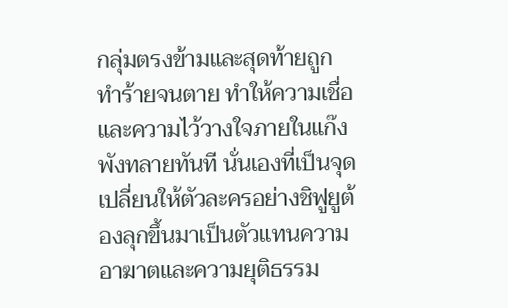กลุ่มตรงข้ามและสุดท้ายถูกทำร้ายจนตาย ทำให้ความเชื่อและความไว้วางใจภายในแก๊งพังทลายทันที นั่นเองที่เป็นจุดเปลี่ยนให้ตัวละครอย่างชิฟูยูต้องลุกขึ้นมาเป็นตัวแทนความอาฆาตและความยุติธรรม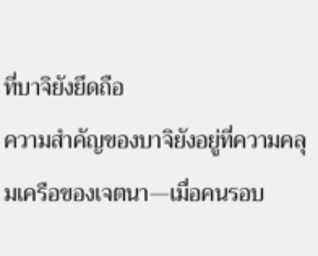ที่บาจิยังยึดถือ
ความสำคัญของบาจิยังอยู่ที่ความคลุมเครือของเจตนา—เมื่อคนรอบ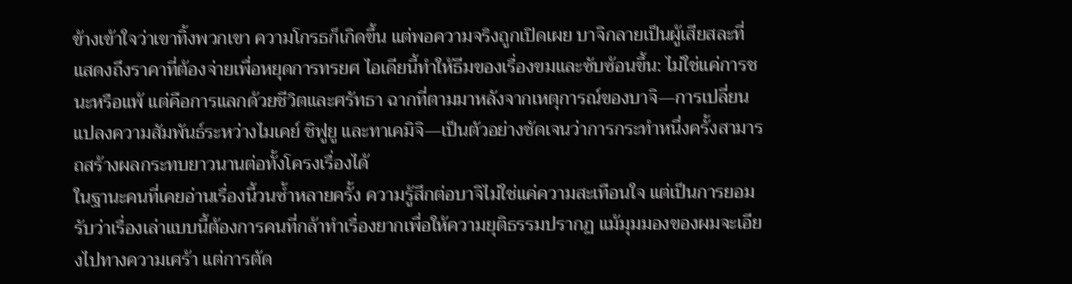ข้างเข้าใจว่าเขาทิ้งพวกเขา ความโกรธก็เกิดขึ้น แต่พอความจริงถูกเปิดเผย บาจิกลายเป็นผู้เสียสละที่แสดงถึงราคาที่ต้องจ่ายเพื่อหยุดการทรยศ ไอเดียนี้ทำให้ธีมของเรื่องขมและซับซ้อนขึ้น: ไม่ใช่แค่การชนะหรือแพ้ แต่คือการแลกด้วยชีวิตและศรัทธา ฉากที่ตามมาหลังจากเหตุการณ์ของบาจิ—การเปลี่ยนแปลงความสัมพันธ์ระหว่างไมเคย์ ชิฟูยู และทาเคมิจิ—เป็นตัวอย่างชัดเจนว่าการกระทำหนึ่งครั้งสามารถสร้างผลกระทบยาวนานต่อทั้งโครงเรื่องได้
ในฐานะคนที่เคยอ่านเรื่องนี้วนซ้ำหลายครั้ง ความรู้สึกต่อบาจิไม่ใช่แค่ความสะเทือนใจ แต่เป็นการยอมรับว่าเรื่องเล่าแบบนี้ต้องการคนที่กล้าทำเรื่องยากเพื่อให้ความยุติธรรมปรากฏ แม้มุมมองของผมจะเอียงไปทางความเศร้า แต่การตัด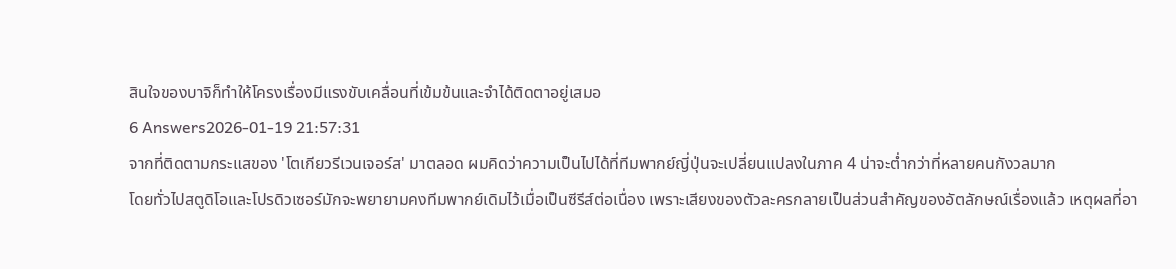สินใจของบาจิก็ทำให้โครงเรื่องมีแรงขับเคลื่อนที่เข้มข้นและจำได้ติดตาอยู่เสมอ
6 Answers2026-01-19 21:57:31
จากที่ติดตามกระแสของ 'โตเกียวรีเวนเจอร์ส' มาตลอด ผมคิดว่าความเป็นไปได้ที่ทีมพากย์ญี่ปุ่นจะเปลี่ยนแปลงในภาค 4 น่าจะต่ำกว่าที่หลายคนกังวลมาก
โดยทั่วไปสตูดิโอและโปรดิวเซอร์มักจะพยายามคงทีมพากย์เดิมไว้เมื่อเป็นซีรีส์ต่อเนื่อง เพราะเสียงของตัวละครกลายเป็นส่วนสำคัญของอัตลักษณ์เรื่องแล้ว เหตุผลที่อา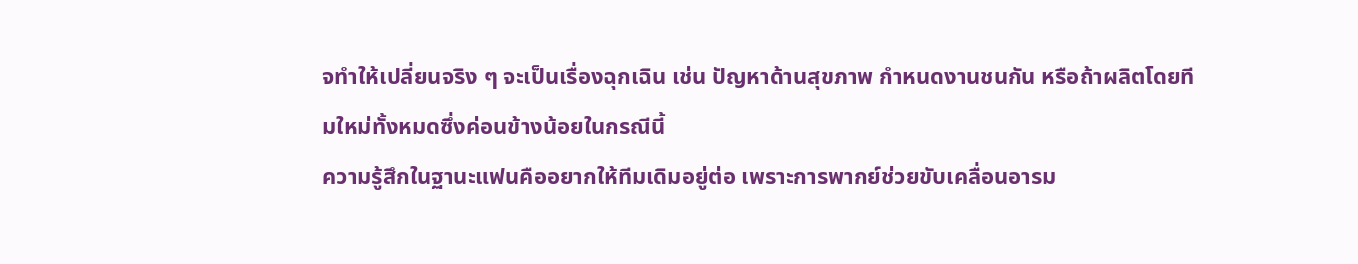จทำให้เปลี่ยนจริง ๆ จะเป็นเรื่องฉุกเฉิน เช่น ปัญหาด้านสุขภาพ กำหนดงานชนกัน หรือถ้าผลิตโดยทีมใหม่ทั้งหมดซึ่งค่อนข้างน้อยในกรณีนี้
ความรู้สึกในฐานะแฟนคืออยากให้ทีมเดิมอยู่ต่อ เพราะการพากย์ช่วยขับเคลื่อนอารม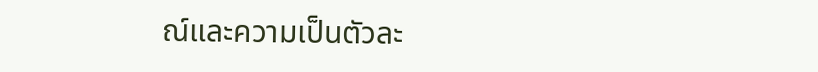ณ์และความเป็นตัวละ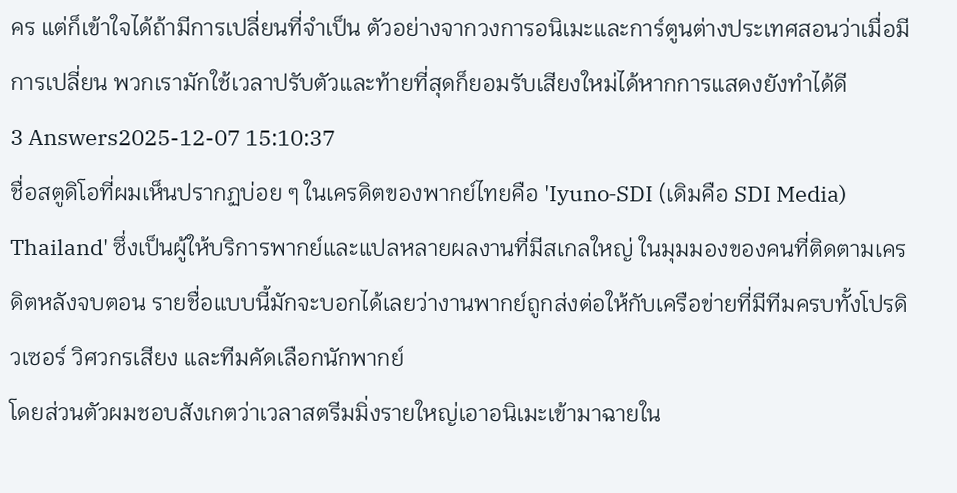คร แต่ก็เข้าใจได้ถ้ามีการเปลี่ยนที่จำเป็น ตัวอย่างจากวงการอนิเมะและการ์ตูนต่างประเทศสอนว่าเมื่อมีการเปลี่ยน พวกเรามักใช้เวลาปรับตัวและท้ายที่สุดก็ยอมรับเสียงใหม่ได้หากการแสดงยังทำได้ดี
3 Answers2025-12-07 15:10:37
ชื่อสตูดิโอที่ผมเห็นปรากฏบ่อย ๆ ในเครดิตของพากย์ไทยคือ 'Iyuno‑SDI (เดิมคือ SDI Media) Thailand' ซึ่งเป็นผู้ให้บริการพากย์และแปลหลายผลงานที่มีสเกลใหญ่ ในมุมมองของคนที่ติดตามเครดิตหลังจบตอน รายชื่อแบบนี้มักจะบอกได้เลยว่างานพากย์ถูกส่งต่อให้กับเครือข่ายที่มีทีมครบทั้งโปรดิวเซอร์ วิศวกรเสียง และทีมคัดเลือกนักพากย์
โดยส่วนตัวผมชอบสังเกตว่าเวลาสตรีมมิ่งรายใหญ่เอาอนิเมะเข้ามาฉายใน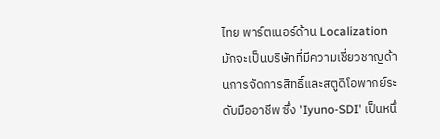ไทย พาร์ตเนอร์ด้าน Localization มักจะเป็นบริษัทที่มีความเชี่ยวชาญด้านการจัดการสิทธิ์และสตูดิโอพากย์ระดับมืออาชีพ ซึ่ง 'Iyuno‑SDI' เป็นหนึ่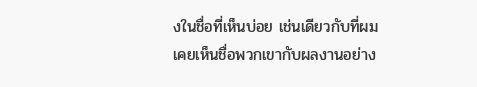งในชื่อที่เห็นบ่อย เช่นเดียวกับที่ผมเคยเห็นชื่อพวกเขากับผลงานอย่าง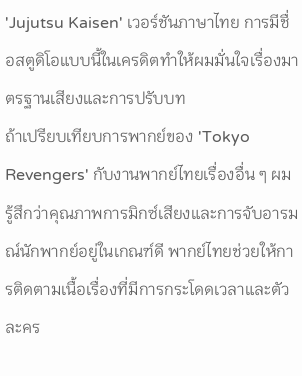'Jujutsu Kaisen' เวอร์ชันภาษาไทย การมีชื่อสตูดิโอแบบนี้ในเครดิตทำให้ผมมั่นใจเรื่องมาตรฐานเสียงและการปรับบท
ถ้าเปรียบเทียบการพากย์ของ 'Tokyo Revengers' กับงานพากย์ไทยเรื่องอื่น ๆ ผมรู้สึกว่าคุณภาพการมิกซ์เสียงและการจับอารมณ์นักพากย์อยู่ในเกณฑ์ดี พากย์ไทยช่วยให้การติดตามเนื้อเรื่องที่มีการกระโดดเวลาและตัวละคร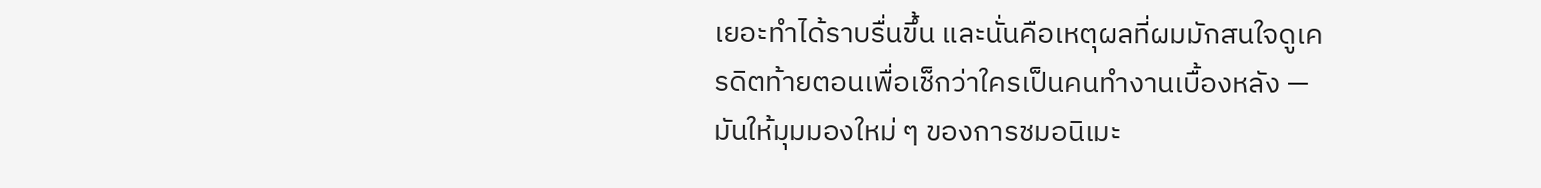เยอะทำได้ราบรื่นขึ้น และนั่นคือเหตุผลที่ผมมักสนใจดูเครดิตท้ายตอนเพื่อเช็กว่าใครเป็นคนทำงานเบื้องหลัง — มันให้มุมมองใหม่ ๆ ของการชมอนิเมะ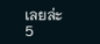เลยล่ะ
5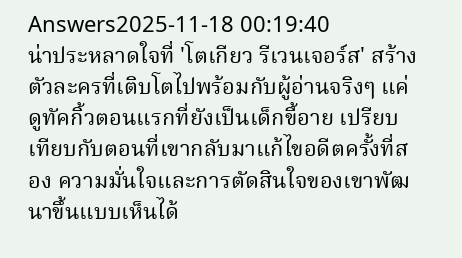Answers2025-11-18 00:19:40
น่าประหลาดใจที่ 'โตเกียว รีเวนเจอร์ส' สร้างตัวละครที่เติบโตไปพร้อมกับผู้อ่านจริงๆ แค่ดูทัคกิ้วตอนแรกที่ยังเป็นเด็กขี้อาย เปรียบเทียบกับตอนที่เขากลับมาแก้ไขอดีตครั้งที่สอง ความมั่นใจและการตัดสินใจของเขาพัฒนาขึ้นแบบเห็นได้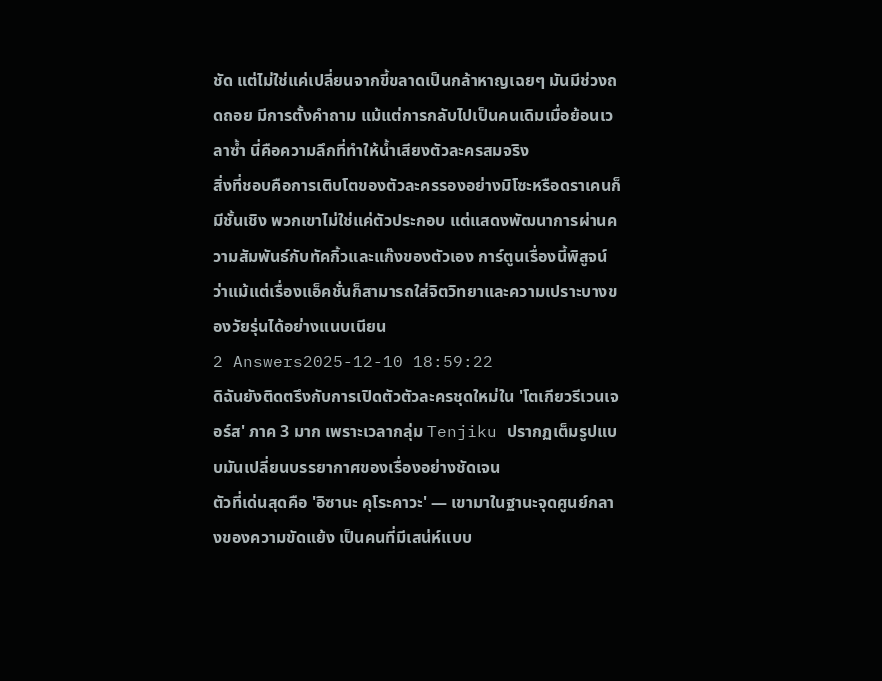ชัด แต่ไม่ใช่แค่เปลี่ยนจากขี้ขลาดเป็นกล้าหาญเฉยๆ มันมีช่วงถดถอย มีการตั้งคำถาม แม้แต่การกลับไปเป็นคนเดิมเมื่อย้อนเวลาซ้ำ นี่คือความลึกที่ทำให้น้ำเสียงตัวละครสมจริง
สิ่งที่ชอบคือการเติบโตของตัวละครรองอย่างมิโซะหรือดราเคนก็มีชั้นเชิง พวกเขาไม่ใช่แค่ตัวประกอบ แต่แสดงพัฒนาการผ่านความสัมพันธ์กับทัคกิ้วและแก๊งของตัวเอง การ์ตูนเรื่องนี้พิสูจน์ว่าแม้แต่เรื่องแอ็คชั่นก็สามารถใส่จิตวิทยาและความเปราะบางของวัยรุ่นได้อย่างแนบเนียน
2 Answers2025-12-10 18:59:22
ดิฉันยังติดตรึงกับการเปิดตัวตัวละครชุดใหม่ใน 'โตเกียวรีเวนเจอร์ส' ภาค 3 มาก เพราะเวลากลุ่ม Tenjiku ปรากฏเต็มรูปแบบมันเปลี่ยนบรรยากาศของเรื่องอย่างชัดเจน
ตัวที่เด่นสุดคือ 'อิซานะ คุโระคาวะ' — เขามาในฐานะจุดศูนย์กลางของความขัดแย้ง เป็นคนที่มีเสน่ห์แบบ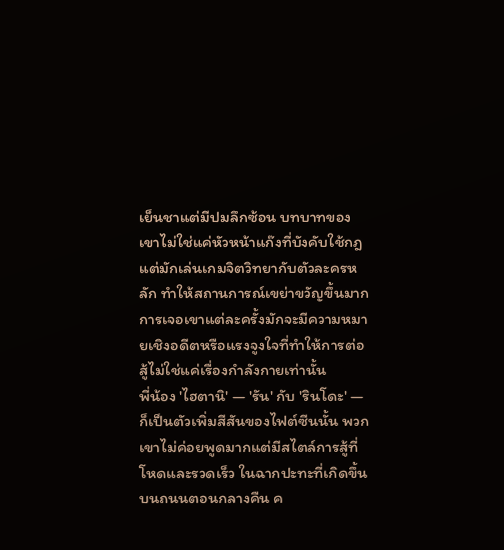เย็นชาแต่มีปมลึกซ้อน บทบาทของเขาไม่ใช่แค่หัวหน้าแก๊งที่บังคับใช้กฎ แต่มักเล่นเกมจิตวิทยากับตัวละครหลัก ทำให้สถานการณ์เขย่าขวัญขึ้นมาก การเจอเขาแต่ละครั้งมักจะมีความหมายเชิงอดีตหรือแรงจูงใจที่ทำให้การต่อสู้ไม่ใช่แค่เรื่องกำลังกายเท่านั้น
พี่น้อง 'ไฮตานิ' — 'รัน' กับ 'รินโดะ' — ก็เป็นตัวเพิ่มสีสันของไฟต์ซีนนั้น พวกเขาไม่ค่อยพูดมากแต่มีสไตล์การสู้ที่โหดและรวดเร็ว ในฉากปะทะที่เกิดขึ้นบนถนนตอนกลางคืน ค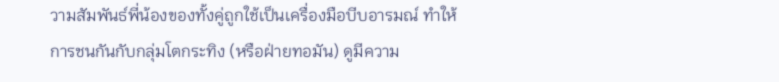วามสัมพันธ์พี่น้องของทั้งคู่ถูกใช้เป็นเครื่องมือบีบอารมณ์ ทำให้การชนกันกับกลุ่มโตกระทิง (หรือฝ่ายทอมัน) ดูมีความ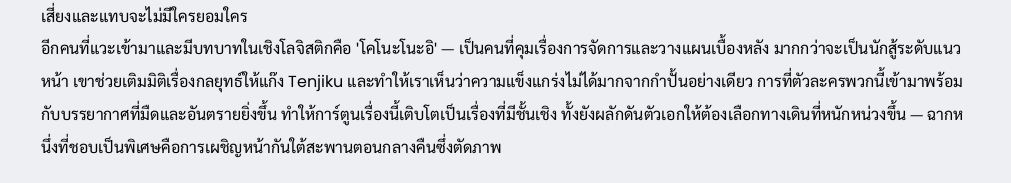เสี่ยงและแทบจะไม่มีใครยอมใคร
อีกคนที่แวะเข้ามาและมีบทบาทในเชิงโลจิสติกคือ 'โคโนะโนะอิ' — เป็นคนที่คุมเรื่องการจัดการและวางแผนเบื้องหลัง มากกว่าจะเป็นนักสู้ระดับแนวหน้า เขาช่วยเติมมิติเรื่องกลยุทธ์ให้แก๊ง Tenjiku และทำให้เราเห็นว่าความแข็งแกร่งไม่ได้มากจากกำปั้นอย่างเดียว การที่ตัวละครพวกนี้เข้ามาพร้อมกับบรรยากาศที่มืดและอันตรายยิ่งขึ้น ทำให้การ์ตูนเรื่องนี้เติบโตเป็นเรื่องที่มีชั้นเชิง ทั้งยังผลักดันตัวเอกให้ต้องเลือกทางเดินที่หนักหน่วงขึ้น — ฉากหนึ่งที่ชอบเป็นพิเศษคือการเผชิญหน้ากันใต้สะพานตอนกลางคืนซึ่งตัดภาพ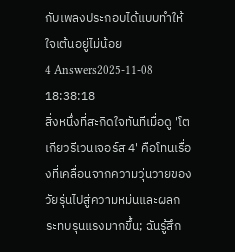กับเพลงประกอบได้แบบทำให้ใจเต้นอยู่ไม่น้อย
4 Answers2025-11-08 18:38:18
สิ่งหนึ่งที่สะกิดใจทันทีเมื่อดู 'โตเกียวรีเวนเจอร์ส 4' คือโทนเรื่องที่เคลื่อนจากความวุ่นวายของวัยรุ่นไปสู่ความหม่นและผลกระทบรุนแรงมากขึ้น; ฉันรู้สึก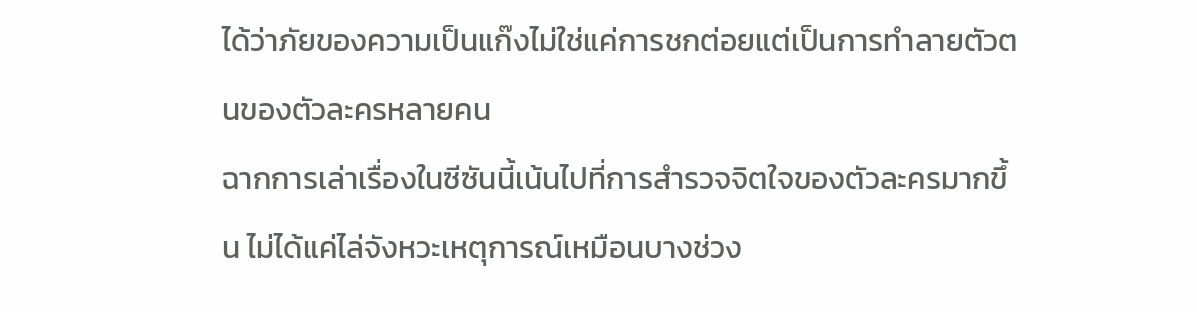ได้ว่าภัยของความเป็นแก๊งไม่ใช่แค่การชกต่อยแต่เป็นการทำลายตัวตนของตัวละครหลายคน
ฉากการเล่าเรื่องในซีซันนี้เน้นไปที่การสำรวจจิตใจของตัวละครมากขึ้น ไม่ได้แค่ไล่จังหวะเหตุการณ์เหมือนบางช่วง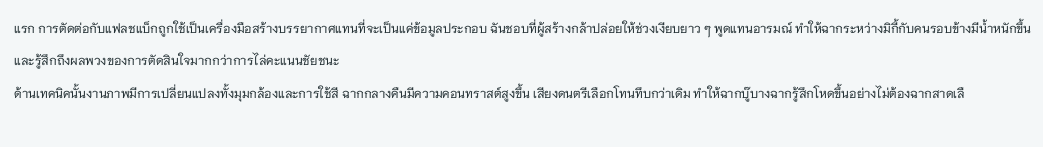แรก การตัดต่อกับแฟลชแบ็กถูกใช้เป็นเครื่องมือสร้างบรรยากาศแทนที่จะเป็นแค่ข้อมูลประกอบ ฉันชอบที่ผู้สร้างกล้าปล่อยให้ช่วงเงียบยาว ๆ พูดแทนอารมณ์ ทำให้ฉากระหว่างมิกี้กับคนรอบข้างมีน้ำหนักขึ้นและรู้สึกถึงผลพวงของการตัดสินใจมากกว่าการไล่คะแนนชัยชนะ
ด้านเทคนิคนั้นงานภาพมีการเปลี่ยนแปลงทั้งมุมกล้องและการใช้สี ฉากกลางคืนมีความคอนทราสต์สูงขึ้น เสียงดนตรีเลือกโทนทึบกว่าเดิม ทำให้ฉากบู๊บางฉากรู้สึกโหดขึ้นอย่างไม่ต้องฉากสาดเลื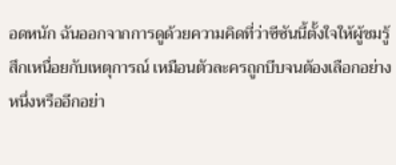อดหนัก ฉันออกจากการดูด้วยความคิดที่ว่าซีซันนี้ตั้งใจให้ผู้ชมรู้สึกเหนื่อยกับเหตุการณ์ เหมือนตัวละครถูกบีบจนต้องเลือกอย่างหนึ่งหรืออีกอย่า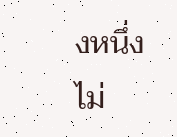งหนึ่ง ไม่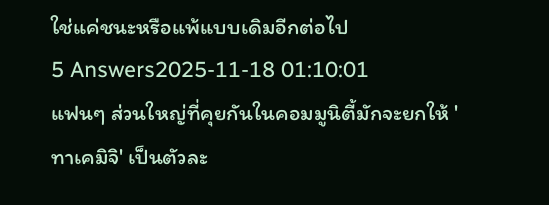ใช่แค่ชนะหรือแพ้แบบเดิมอีกต่อไป
5 Answers2025-11-18 01:10:01
แฟนๆ ส่วนใหญ่ที่คุยกันในคอมมูนิตี้มักจะยกให้ 'ทาเคมิจิ' เป็นตัวละ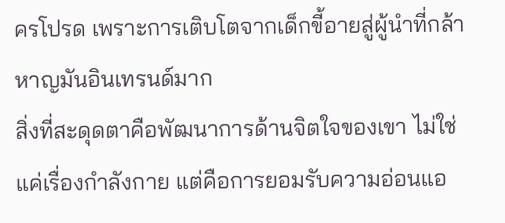ครโปรด เพราะการเติบโตจากเด็กขี้อายสู่ผู้นำที่กล้าหาญมันอินเทรนด์มาก
สิ่งที่สะดุดตาคือพัฒนาการด้านจิตใจของเขา ไม่ใช่แค่เรื่องกำลังกาย แต่คือการยอมรับความอ่อนแอ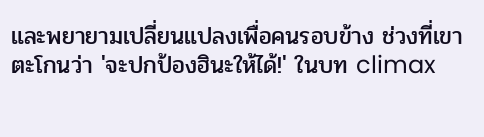และพยายามเปลี่ยนแปลงเพื่อคนรอบข้าง ช่วงที่เขาตะโกนว่า 'จะปกป้องฮินะให้ได้!' ในบท climax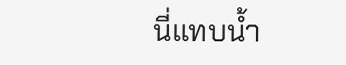นี่แทบน้ำ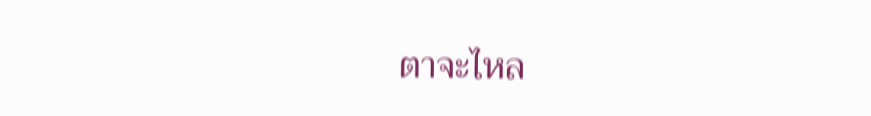ตาจะไหล